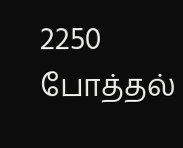2250 போத்தல்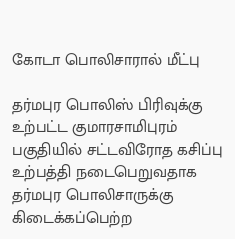கோடா பொலிசாரால் மீட்பு

தர்மபுர பொலிஸ் பிரிவுக்கு உற்பட்ட குமாரசாமிபுரம் பகுதியில் சட்டவிரோத கசிப்பு உற்பத்தி நடைபெறுவதாக தர்மபுர பொலிசாருக்கு  கிடைக்கப்பெற்ற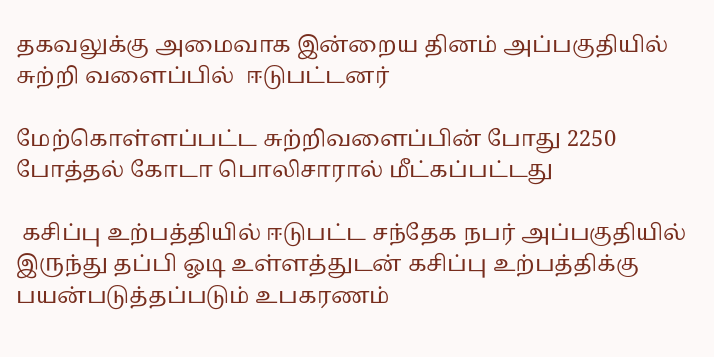தகவலுக்கு அமைவாக இன்றைய தினம் அப்பகுதியில் சுற்றி வளைப்பில்  ஈடுபட்டனர்

மேற்கொள்ளப்பட்ட சுற்றிவளைப்பின் போது 2250 போத்தல் கோடா பொலிசாரால் மீட்கப்பட்டது

 கசிப்பு உற்பத்தியில் ஈடுபட்ட சந்தேக நபர் அப்பகுதியில் இருந்து தப்பி ஓடி உள்ளத்துடன் கசிப்பு உற்பத்திக்கு பயன்படுத்தப்படும் உபகரணம்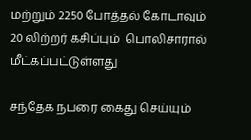மற்றும் 2250 போத்தல் கோடாவும் 20 லிற்றர் கசிப்பும்  பொலிசாரால் மீட்கப்பட்டுள்ளது

சந்தேக நபரை கைது செய்யும்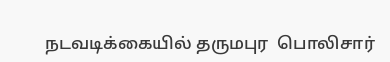நடவடிக்கையில் தருமபுர  பொலிசார்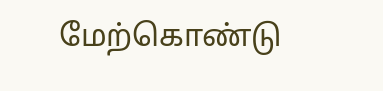மேற்கொண்டு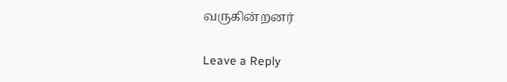வருகின்றனர்

Leave a Reply